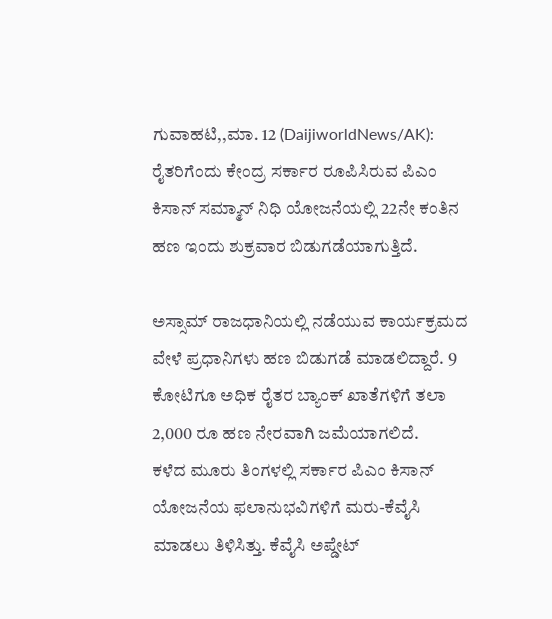ಗುವಾಹಟಿ,,ಮಾ. 12 (DaijiworldNews/AK): ರೈತರಿಗೆಂದು ಕೇಂದ್ರ ಸರ್ಕಾರ ರೂಪಿಸಿರುವ ಪಿಎಂ ಕಿಸಾನ್ ಸಮ್ಮಾನ್ ನಿಧಿ ಯೋಜನೆಯಲ್ಲಿ 22ನೇ ಕಂತಿನ ಹಣ ಇಂದು ಶುಕ್ರವಾರ ಬಿಡುಗಡೆಯಾಗುತ್ತಿದೆ.

ಅಸ್ಸಾಮ್ ರಾಜಧಾನಿಯಲ್ಲಿ ನಡೆಯುವ ಕಾರ್ಯಕ್ರಮದ ವೇಳೆ ಪ್ರಧಾನಿಗಳು ಹಣ ಬಿಡುಗಡೆ ಮಾಡಲಿದ್ದಾರೆ. 9 ಕೋಟಿಗೂ ಅಧಿಕ ರೈತರ ಬ್ಯಾಂಕ್ ಖಾತೆಗಳಿಗೆ ತಲಾ 2,000 ರೂ ಹಣ ನೇರವಾಗಿ ಜಮೆಯಾಗಲಿದೆ.
ಕಳೆದ ಮೂರು ತಿಂಗಳಲ್ಲಿ ಸರ್ಕಾರ ಪಿಎಂ ಕಿಸಾನ್ ಯೋಜನೆಯ ಫಲಾನುಭವಿಗಳಿಗೆ ಮರು-ಕೆವೈಸಿ ಮಾಡಲು ತಿಳಿಸಿತ್ತು. ಕೆವೈಸಿ ಅಪ್ಡೇಟ್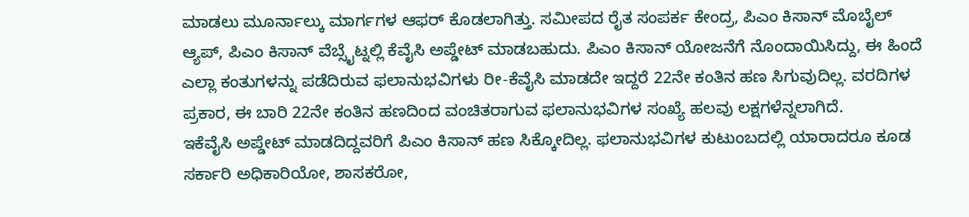ಮಾಡಲು ಮೂರ್ನಾಲ್ಕು ಮಾರ್ಗಗಳ ಆಫರ್ ಕೊಡಲಾಗಿತ್ತು. ಸಮೀಪದ ರೈತ ಸಂಪರ್ಕ ಕೇಂದ್ರ, ಪಿಎಂ ಕಿಸಾನ್ ಮೊಬೈಲ್ ಆ್ಯಪ್, ಪಿಎಂ ಕಿಸಾನ್ ವೆಬ್ಸೈಟ್ನಲ್ಲಿ ಕೆವೈಸಿ ಅಪ್ಡೇಟ್ ಮಾಡಬಹುದು. ಪಿಎಂ ಕಿಸಾನ್ ಯೋಜನೆಗೆ ನೊಂದಾಯಿಸಿದ್ದು, ಈ ಹಿಂದೆ ಎಲ್ಲಾ ಕಂತುಗಳನ್ನು ಪಡೆದಿರುವ ಫಲಾನುಭವಿಗಳು ರೀ-ಕೆವೈಸಿ ಮಾಡದೇ ಇದ್ದರೆ 22ನೇ ಕಂತಿನ ಹಣ ಸಿಗುವುದಿಲ್ಲ. ವರದಿಗಳ ಪ್ರಕಾರ, ಈ ಬಾರಿ 22ನೇ ಕಂತಿನ ಹಣದಿಂದ ವಂಚಿತರಾಗುವ ಫಲಾನುಭವಿಗಳ ಸಂಖ್ಯೆ ಹಲವು ಲಕ್ಷಗಳೆನ್ನಲಾಗಿದೆ.
ಇಕೆವೈಸಿ ಅಪ್ಡೇಟ್ ಮಾಡದಿದ್ದವರಿಗೆ ಪಿಎಂ ಕಿಸಾನ್ ಹಣ ಸಿಕ್ಕೋದಿಲ್ಲ. ಫಲಾನುಭವಿಗಳ ಕುಟುಂಬದಲ್ಲಿ ಯಾರಾದರೂ ಕೂಡ ಸರ್ಕಾರಿ ಅಧಿಕಾರಿಯೋ, ಶಾಸಕರೋ,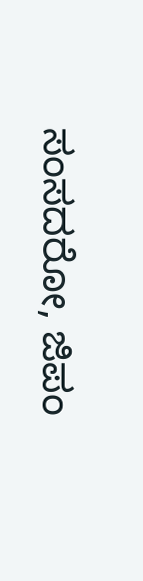ಸಂಸದರೋ, ಜಿಪಂ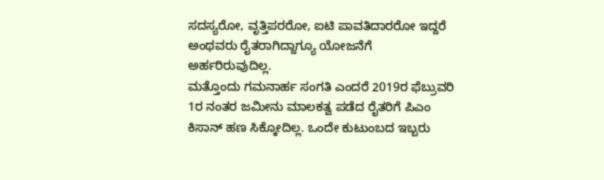ಸದಸ್ಯರೋ, ವೃತ್ತಿಪರರೋ, ಐಟಿ ಪಾವತಿದಾರರೋ ಇದ್ದರೆ ಅಂಥವರು ರೈತರಾಗಿದ್ದಾಗ್ಯೂ ಯೋಜನೆಗೆ ಅರ್ಹರಿರುವುದಿಲ್ಲ.
ಮತ್ತೊಂದು ಗಮನಾರ್ಹ ಸಂಗತಿ ಎಂದರೆ 2019ರ ಫೆಬ್ರುವರಿ 1ರ ನಂತರ ಜಮೀನು ಮಾಲಕತ್ವ ಪಡೆದ ರೈತರಿಗೆ ಪಿಎಂ ಕಿಸಾನ್ ಹಣ ಸಿಕ್ಕೋದಿಲ್ಲ. ಒಂದೇ ಕುಟುಂಬದ ಇಬ್ಬರು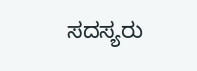ಸದಸ್ಯರು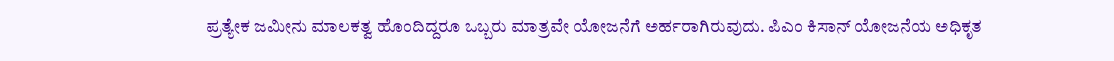ಪ್ರತ್ಯೇಕ ಜಮೀನು ಮಾಲಕತ್ವ ಹೊಂದಿದ್ದರೂ ಒಬ್ಬರು ಮಾತ್ರವೇ ಯೋಜನೆಗೆ ಅರ್ಹರಾಗಿರುವುದು. ಪಿಎಂ ಕಿಸಾನ್ ಯೋಜನೆಯ ಅಧಿಕೃತ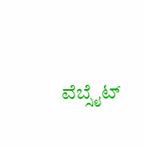ವೆಬ್ಸೈಟ್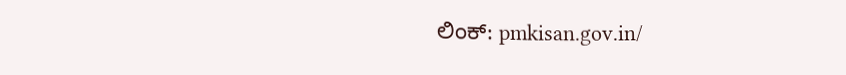ಲಿಂಕ್: pmkisan.gov.in/